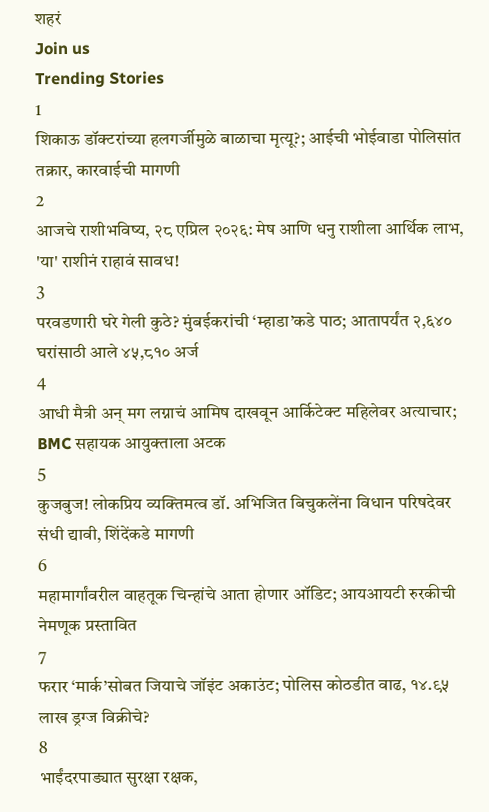शहरं
Join us
Trending Stories
1
शिकाऊ डॉक्टरांच्या हलगर्जीमुळे बाळाचा मृत्यू?; आईची भोईवाडा पोलिसांत तक्रार, कारवाईची मागणी
2
आजचे राशीभविष्य, २८ एप्रिल २०२६: मेष आणि धनु राशीला आर्थिक लाभ, 'या' राशीनं राहावं सावध!
3
परवडणारी घरे गेली कुठे? मुंबईकरांची ‘म्हाडा’कडे पाठ; आतापर्यंत २,६४० घरांसाठी आले ४५,८१० अर्ज
4
आधी मैत्री अन् मग लग्नाचं आमिष दाखवून आर्किटेक्ट महिलेवर अत्याचार; BMC सहायक आयुक्ताला अटक
5
कुजबुज! लोकप्रिय व्यक्तिमत्व डॉ. अभिजित बिचुकलेंना विधान परिषदेवर संधी द्यावी, शिंदेंकडे मागणी
6
महामार्गांवरील वाहतूक चिन्हांचे आता होणार ऑडिट; आयआयटी रुरकीची नेमणूक प्रस्तावित
7
फरार ‘मार्क’सोबत जियाचे जॉइंट अकाउंट; पोलिस कोठडीत वाढ, १४.९५ लाख ड्रग्ज विक्रीचे?
8
भाईंदरपाड्यात सुरक्षा रक्षक,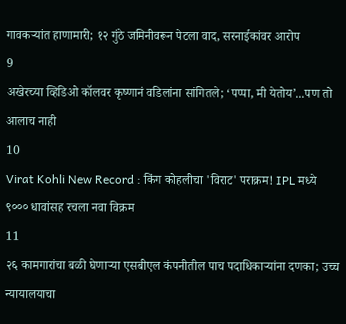गावकऱ्यांत हाणामारी; १२ गुंठे जमिनीवरून पेटला वाद, सरनाईकांवर आरोप
9
अखेरच्या व्हिडिओ कॉलवर कृष्णानं वडिलांना सांगितले; ‘पप्पा, मी येतोय’...पण तो आलाच नाही
10
Virat Kohli New Record : किंग कोहलीचा 'विराट' पराक्रम! IPL मध्ये ९००० धावांसह रचला नवा विक्रम
11
२६ कामगारांचा बळी घेणाऱ्या एसबीएल कंपनीतील पाच पदाधिकाऱ्यांना दणका; उच्च न्यायालयाचा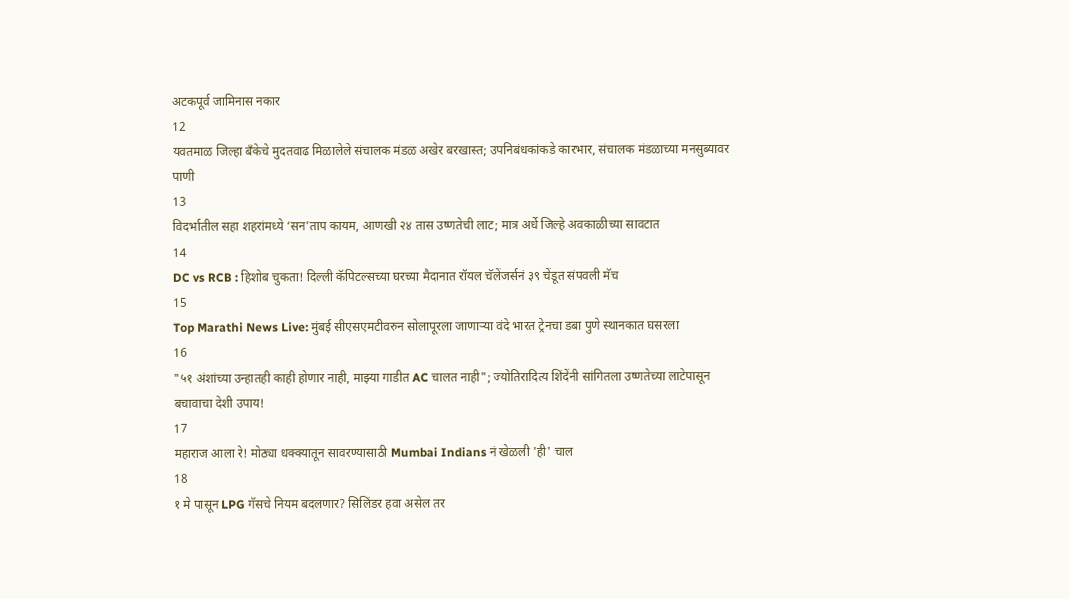अटकपूर्व जामिनास नकार
12
यवतमाळ जिल्हा बँकेचे मुदतवाढ मिळालेले संचालक मंडळ अखेर बरखास्त; उपनिबंधकांकडे कारभार, संचालक मंडळाच्या मनसुब्यावर पाणी
13
विदर्भातील सहा शहरांमध्ये ‘सन’ताप कायम, आणखी २४ तास उष्णतेची लाट; मात्र अर्धे जिल्हे अवकाळीच्या सावटात
14
DC vs RCB : हिशोब चुकता! दिल्ली कॅपिटल्सच्या घरच्या मैदानात रॉयल चॅलेंजर्सनं ३९ चेंडूत संपवली मॅच
15
Top Marathi News Live: मुंबई सीएसएमटीवरुन सोलापूरला जाणाऱ्या वंदे भारत ट्रेनचा डबा पुणे स्थानकात घसरला
16
"५१ अंशांच्या उन्हातही काही होणार नाही, माझ्या गाडीत AC चालत नाही"; ज्योतिरादित्य शिंदेंनी सांगितला उष्णतेच्या लाटेपासून बचावाचा देशी उपाय!
17
महाराज आला रे! मोठ्या धक्क्यातून सावरण्यासाठी Mumbai Indians नं खेळली 'ही' चाल
18
१ मे पासून LPG गॅसचे नियम बदलणार? सिलिंडर हवा असेल तर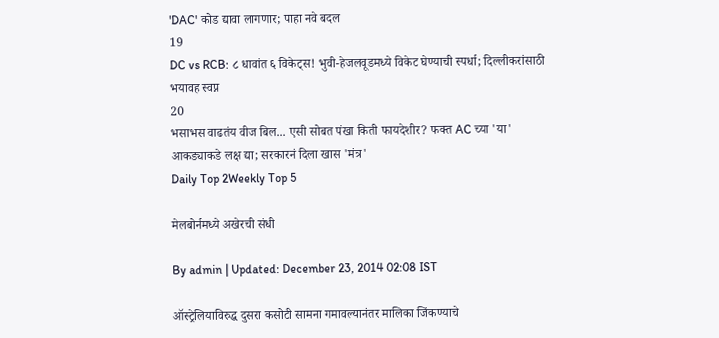'DAC' कोड द्यावा लागणार; पाहा नवे बदल
19
DC vs RCB: ८ धावांत ६ विकेट्स! भुवी-हेजलवूडमध्ये विकेट घेण्याची स्पर्धा; दिल्लीकरांसाठी भयावह स्वप्न
20
भसाभस वाढतंय वीज बिल... एसी सोबत पंखा किती फायदेशीर? फक्त AC च्या 'या' आकड्याकडे लक्ष द्या; सरकारनं दिला खास 'मंत्र'
Daily Top 2Weekly Top 5

मेलबोर्नमध्ये अखेरची संधी

By admin | Updated: December 23, 2014 02:08 IST

ऑस्ट्रेलियाविरुद्ध दुसरा कसोटी सामना गमावल्यानंतर मालिका जिंकण्याचे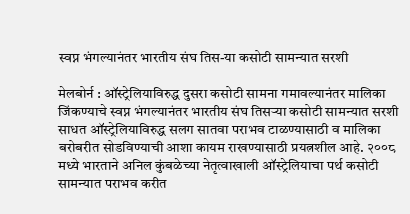स्वप्न भंगल्यानंतर भारतीय संघ तिस-या कसोटी सामन्यात सरशी

मेलबोर्न : ऑस्ट्रेलियाविरुद्ध दुसरा कसोटी सामना गमावल्यानंतर मालिका जिंकण्याचे स्वप्न भंगल्यानंतर भारतीय संघ तिसऱ्या कसोटी सामन्यात सरशी साधत ऑस्ट्रेलियाविरुद्ध सलग सातवा पराभव टाळण्यासाठी व मालिका बरोबरीत सोडविण्याची आशा कायम राखण्यासाठी प्रयत्नशील आहे. २००८ मध्ये भारताने अनिल कुंबळेच्या नेतृत्वाखाली ऑस्ट्रेलियाचा पर्थ कसोटी सामन्यात पराभव करीत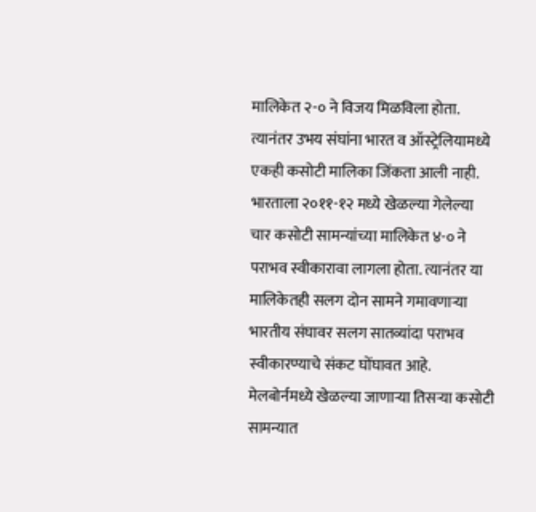मालिकेत २-० ने विजय मिळविला होता. त्यानंतर उभय संघांना भारत व ऑस्ट्रेलियामध्ये एकही कसोटी मालिका जिंकता आली नाही. भारताला २०११-१२ मध्ये खेळल्या गेलेल्या चार कसोटी सामन्यांच्या मालिकेत ४-० ने पराभव स्वीकारावा लागला होता. त्यानंतर या मालिकेतही सलग दोन सामने गमावणाऱ्या भारतीय संघावर सलग सातव्यांदा पराभव स्वीकारण्याचे संकट घोंघावत आहे. मेलबोर्नमध्ये खेळल्या जाणाऱ्या तिसऱ्या कसोटी सामन्यात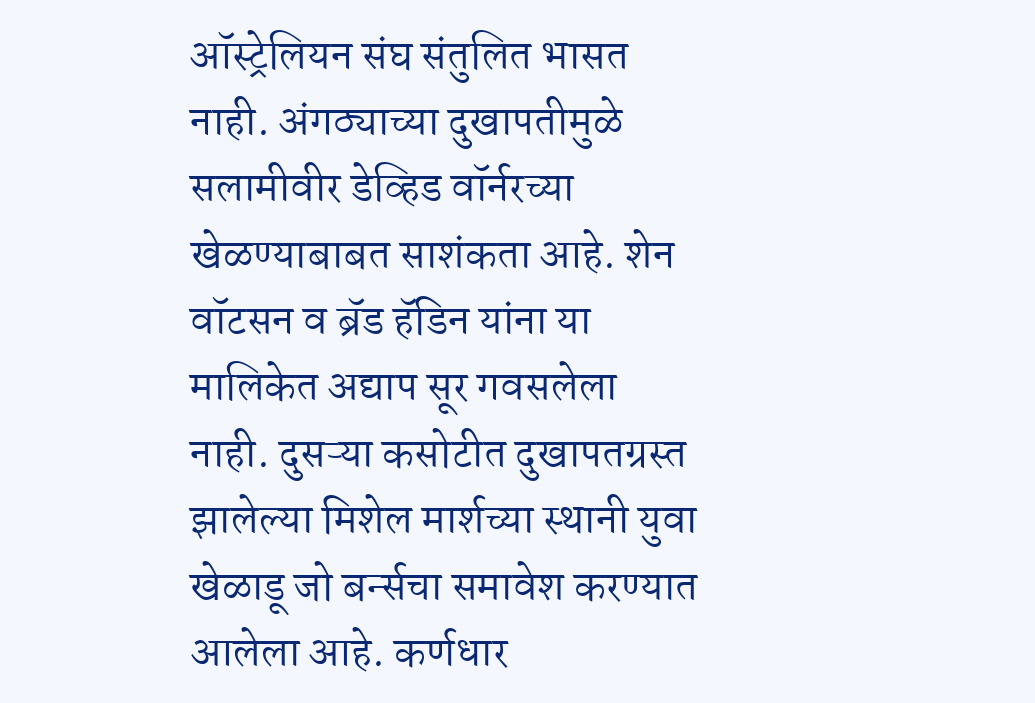ऑस्ट्रेलियन संघ संतुलित भासत नाही. अंगठ्याच्या दुखापतीमुळे सलामीवीर डेव्हिड वॉर्नरच्या खेळण्याबाबत साशंकता आहे. शेन वॉटसन व ब्रॅड हॅडिन यांना या मालिकेत अद्याप सूर गवसलेला नाही. दुसऱ्या कसोटीत दुखापतग्रस्त झालेल्या मिशेल मार्शच्या स्थानी युवा खेळाडू जो बर्न्सचा समावेश करण्यात आलेला आहे. कर्णधार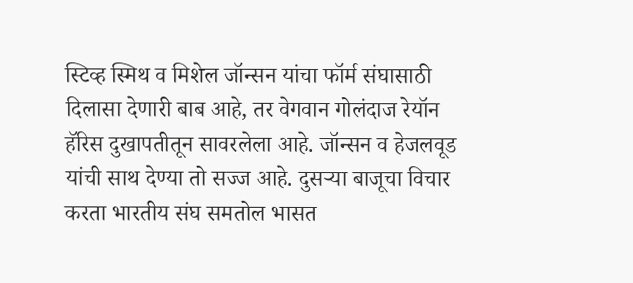स्टिव्ह स्मिथ व मिशेल जॉन्सन यांचा फॉर्म संघासाठी दिलासा देणारी बाब आहे, तर वेगवान गोलंदाज रेयॉन हॅरिस दुखापतीतून सावरलेला आहे. जॉन्सन व हेजलवूड यांची साथ देण्या तो सज्ज आहे. दुसऱ्या बाजूचा विचार करता भारतीय संघ समतोल भासत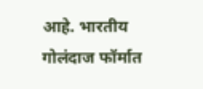आहे. भारतीय गोलंदाज फॉर्मात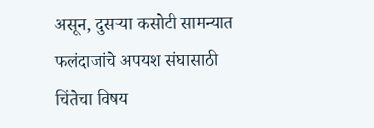असून, दुसऱ्या कसोटी सामन्यात फलंदाजांचे अपयश संघासाठी चिंतेचा विषय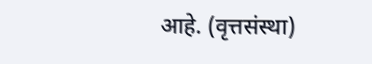आहे. (वृत्तसंस्था)